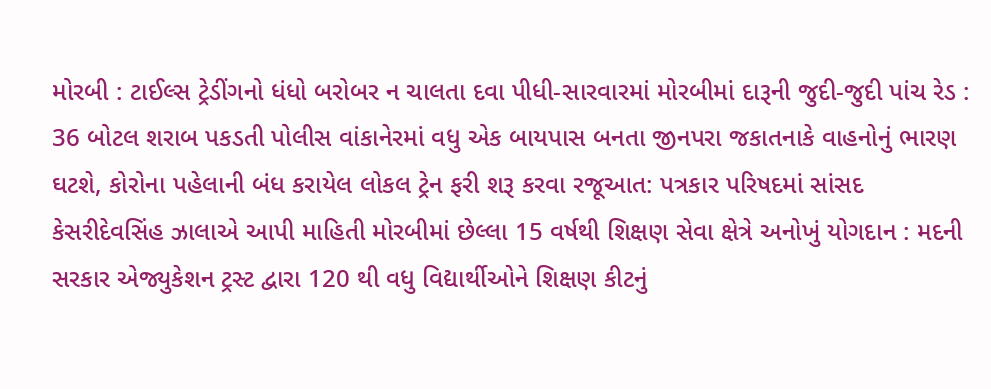મોરબી : ટાઈલ્સ ટ્રેડીંગનો ધંધો બરોબર ન ચાલતા દવા પીધી-સારવારમાં મોરબીમાં દારૂની જુદી-જુદી પાંચ રેડ : 36 બોટલ શરાબ પકડતી પોલીસ વાંકાનેરમાં વધુ એક બાયપાસ બનતા જીનપરા જકાતનાકે વાહનોનું ભારણ ઘટશે, કોરોના પહેલાની બંધ કરાયેલ લોકલ ટ્રેન ફરી શરૂ કરવા રજૂઆત: પત્રકાર પરિષદમાં સાંસદ કેસરીદેવસિંહ ઝાલાએ આપી માહિતી મોરબીમાં છેલ્લા 15 વર્ષથી શિક્ષણ સેવા ક્ષેત્રે અનોખું યોગદાન : મદની સરકાર એજ્યુકેશન ટ્રસ્ટ દ્વારા 120 થી વધુ વિદ્યાર્થીઓને શિક્ષણ કીટનું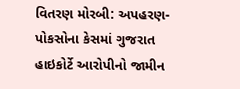વિતરણ મોરબી: અપહરણ-પોકસોના કેસમાં ગુજરાત હાઇકોર્ટે આરોપીનો જામીન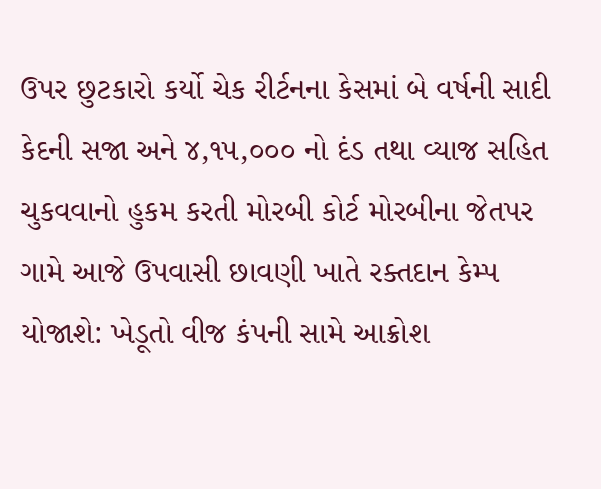ઉપર છુટકારો કર્યો ચેક રીર્ટનના કેસમાં બે વર્ષની સાદી કેદની સજા અને ૪,૧૫,૦૦૦ નો દંડ તથા વ્યાજ સહિત ચુકવવાનો હુકમ કરતી મોરબી કોર્ટ મોરબીના જેતપર ગામે આજે ઉપવાસી છાવણી ખાતે રક્તદાન કેમ્પ યોજાશે: ખેડૂતો વીજ કંપની સામે આક્રોશ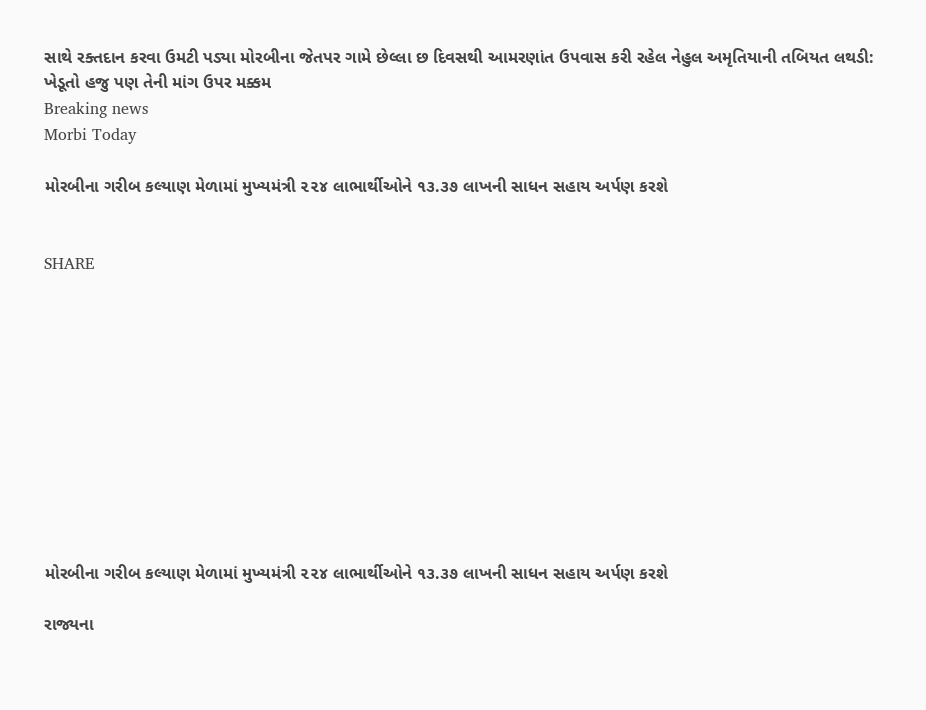સાથે રક્તદાન કરવા ઉમટી પડ્યા મોરબીના જેતપર ગામે છેલ્લા છ દિવસથી આમરણાંત ઉપવાસ કરી રહેલ નેહુલ અમૃતિયાની તબિયત લથડી: ખેડૂતો હજુ પણ તેની માંગ ઉપર મક્કમ
Breaking news
Morbi Today

મોરબીના ગરીબ કલ્યાણ મેળામાં મુખ્યમંત્રી ૨૨૪ લાભાર્થીઓને ૧૩.૩૭ લાખની સાધન સહાય અર્પણ કરશે


SHARE











મોરબીના ગરીબ કલ્યાણ મેળામાં મુખ્યમંત્રી ૨૨૪ લાભાર્થીઓને ૧૩.૩૭ લાખની સાધન સહાય અર્પણ કરશે

રાજ્યના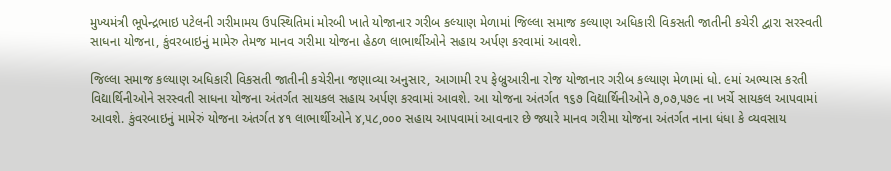મુખ્યમંત્રી ભૂપેન્દ્રભાઇ પટેલની ગરીમામય ઉપસ્થિતિમાં મોરબી ખાતે યોજાનાર ગરીબ કલ્યાણ મેળામાં જિલ્લા સમાજ કલ્યાણ અધિકારી વિકસતી જાતીની કચેરી દ્વારા સરસ્વતી સાધના યોજના, કુંવરબાઇનું મામેરુ તેમજ માનવ ગરીમા યોજના હેઠળ લાભાર્થીઓને સહાય અર્પણ કરવામાં આવશે.

જિલ્લા સમાજ કલ્યાણ અધિકારી વિકસતી જાતીની કચેરીના જણાવ્યા અનુસાર, આગામી ૨૫ ફેબ્રુઆરીના રોજ યોજાનાર ગરીબ કલ્યાણ મેળામાં ધો. ૯માં અભ્યાસ કરતી વિદ્યાર્થિનીઓને સરસ્વતી સાધના યોજના અંતર્ગત સાયકલ સહાય અર્પણ કરવામાં આવશે. આ યોજના અંતર્ગત ૧૬૭ વિદ્યાર્થિનીઓને ૭,૦૭,૫૭૯ ના ખર્ચે સાયકલ આપવામાં આવશે. કુંવરબાઇનું મામેરું યોજના અંતર્ગત ૪૧ લાભાર્થીઓને ૪,૫૮,૦૦૦ સહાય આપવામાં આવનાર છે જ્યારે માનવ ગરીમા યોજના અંતર્ગત નાના ધંધા કે વ્યવસાય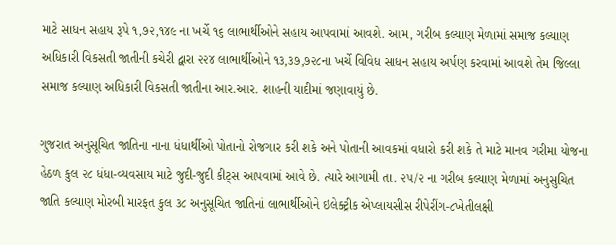માટે સાધન સહાય રૂપે ૧,૭૨,૧૪૯ ના ખર્ચે ૧૬ લાભાર્થીઓને સહાય આપવામાં આવશે. આમ, ગરીબ કલ્યાણ મેળામાં સમાજ કલ્યાણ અધિકારી વિકસતી જાતીની કચેરી દ્વારા ૨૨૪ લાભાર્થીઓને ૧૩,૩૭,૭૨૮ના ખર્ચે વિવિધ સાધન સહાય અર્પણ કરવામાં આવશે તેમ જિલ્લા સમાજ કલ્યાણ અધિકારી વિકસતી જાતીના આર.આર. શાહની યાદીમાં જણાવાયું છે.

ગુજરાત અનુસૂચિત જાતિના નાના ધંધાર્થીઓ પોતાનો રોજગાર કરી શકે અને પોતાની આવકમાં વધારો કરી શકે તે માટે માનવ ગરીમા યોજના હેઠળ કુલ ૨૮ ધંધા-વ્યવસાય માટે જુદી-જુદી કીટ્સ આપવામાં આવે છે. ત્યારે આગામી તા. ૨૫/૨ ના ગરીબ કલ્યાણ મેળામાં અનુસુચિત જાતિ કલ્યાણ મોરબી મારફત કુલ ૩૮ અનુસૂચિત જાતિનાં લાભાર્થીઓને ઇલેક્ટ્રીક એપ્લાયસીસ રીપેરીંગ-૮ખેતીલક્ષી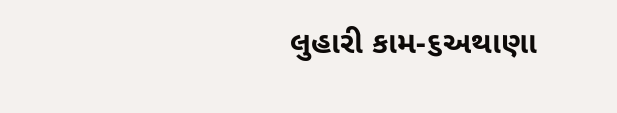લુહારી કામ-૬અથાણા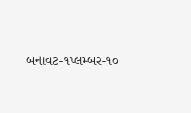બનાવટ-૧પ્લમ્બર-૧૦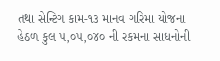તથા સેન્ટિગ કામ-૧૩ માનવ ગરિમા યોજના હેઠળ કુલ ૫,૦૫,૦૪૦ ની રકમના સાધનોની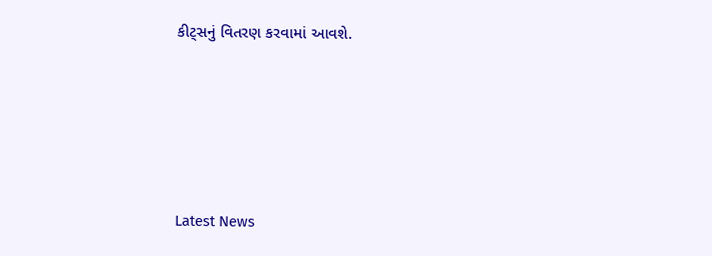કીટ્સનું વિતરણ કરવામાં આવશે.






Latest News